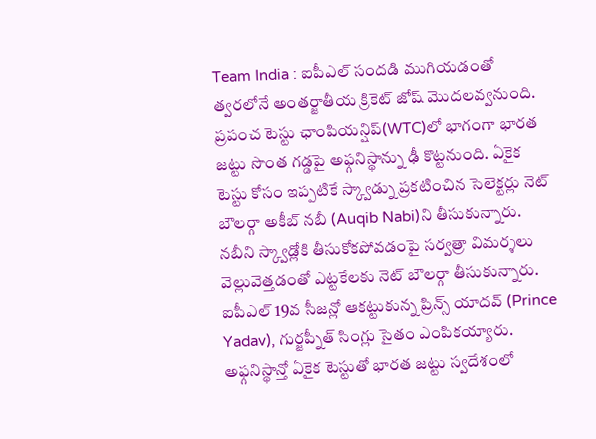Team India : ఐపీఎల్ సందడి ముగియడంతో త్వరలోనే అంతర్జాతీయ క్రికెట్ జోష్ మొదలవ్వనుంది. ప్రపంచ టెస్టు ఛాంపియన్షిప్(WTC)లో భాగంగా భారత జట్టు సొంత గడ్డపై అఫ్గనిస్థాన్ను ఢీ కొట్టనుంది. ఏకైక టెస్టు కోసం ఇప్పటికే స్క్వాడ్ను ప్రకటించిన సెలెక్టర్లు నెట్ బౌలర్గా అకీబ్ నబీ (Auqib Nabi)ని తీసుకున్నారు. నబీని స్క్వాడ్లోకి తీసుకోకపోవడంపై సర్వత్రా విమర్శలు వెల్లువెత్తడంతో ఎట్టకేలకు నెట్ బౌలర్గా తీసుకున్నారు. ఐపీఎల్ 19వ సీజన్లో ఆకట్టుకున్న ప్రిన్స్ యాదవ్ (Prince Yadav), గుర్జప్నీత్ సింగ్లు సైతం ఎంపికయ్యారు.
అఫ్గనిస్థాన్తో ఏకైక టెస్టుతో భారత జట్టు స్వదేశంలో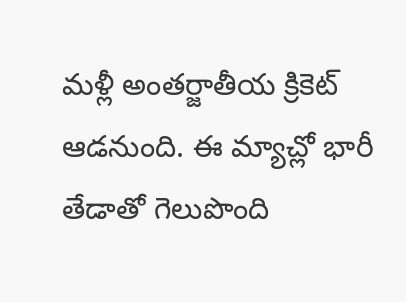మళ్లీ అంతర్జాతీయ క్రికెట్ ఆడనుంది. ఈ మ్యాచ్లో భారీ తేడాతో గెలుపొంది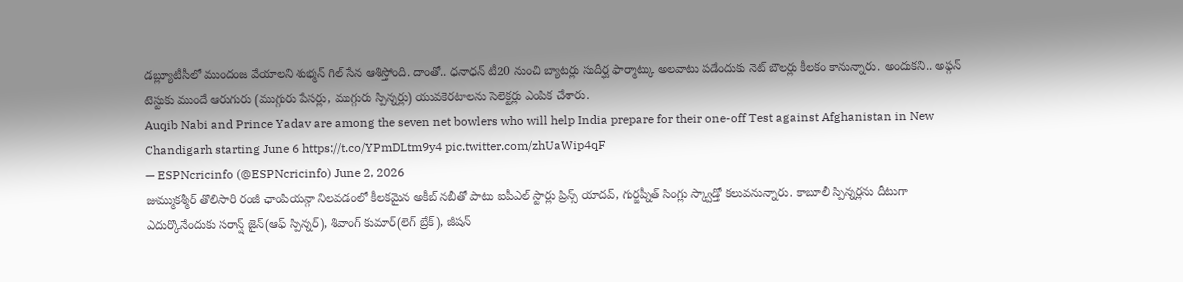డబ్ల్యూటీసీలో ముందంజ వేయాలని శుభ్మన్ గిల్ సేన ఆశిస్తోంది. దాంతో.. ధనాధన్ టీ20 నుంచి బ్యాటర్లు సుదీర్ఘ ఫార్మాట్కు అలవాటు పడేందుకు నెట్ బౌలర్లు కీలకం కానున్నారు. అందుకని.. అఫ్గన్ టెస్టుకు ముందే ఆరుగురు (ముగ్గురు పేసర్లు, ముగ్గురు స్పిన్నర్లు) యువకెరటాలను సెలెక్టర్లు ఎంపిక చేశారు.
Auqib Nabi and Prince Yadav are among the seven net bowlers who will help India prepare for their one-off Test against Afghanistan in New Chandigarh starting June 6 https://t.co/YPmDLtm9y4 pic.twitter.com/zhUaWip4qF
— ESPNcricinfo (@ESPNcricinfo) June 2, 2026
జుమ్ముకశ్మీర్ తొలిసారి రంజీ ఛాంపియన్గా నిలవడంలో కీలకమైన అకీబ్ నబీతో పాటు ఐపీఎల్ స్టార్లు ప్రిన్స్ యాదవ్, గుర్జప్నీత్ సింగ్లు స్క్వాడ్తో కలువనున్నారు. కాబూలీ స్పిన్నర్లను దీటుగా ఎదుర్కొనేందుకు సరాన్ష్ జైన్(ఆఫ్ స్పిన్నర్), శివాంగ్ కుమార్(లెగ్ బ్రేక్), జీషన్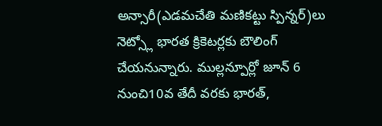అన్సారీ(ఎడమచేతి మణికట్టు స్పిన్నర్)లు నెట్స్లో భారత క్రికెటర్లకు బౌలింగ్ చేయనున్నారు. ముల్లన్పూర్లో జూన్ 6 నుంచి10వ తేదీ వరకు భారత్,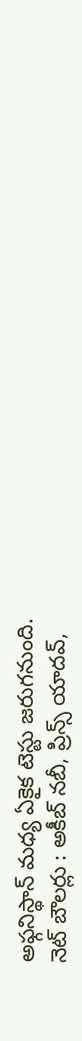అఫ్గనిస్థాన్ మధ్య ఏకైక టెస్టు జరుగనుంది.
నెట్ బౌలర్లు : అకీబ్ నబీ, ప్రిన్స్ యాదవ్,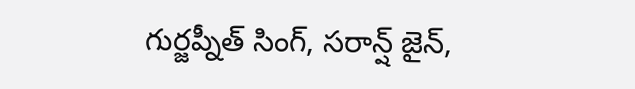గుర్జప్నీత్ సింగ్, సరాన్ష్ జైన్,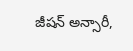జీషన్ అన్సారీ,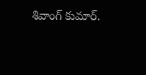శివాంగ్ కుమార్.